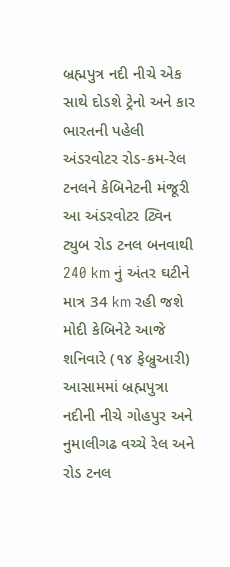બ્રહ્મપુત્ર નદી નીચે એક સાથે દોડશે ટ્રેનો અને કાર ભારતની પહેલી અંડરવોટર રોડ-કમ-રેલ ટનલને કેબિનેટની મંજૂરી આ અંડરવોટર ટ્વિન ટ્યુબ રોડ ટનલ બનવાથી 240 km નું અંતર ઘટીને માત્ર 34 km રહી જશે મોદી કેબિનેટે આજે શનિવારે (૧૪ ફેબ્રુઆરી) આસામમાં બ્રહ્મપુત્રા નદીની નીચે ગોહપુર અને નુમાલીગઢ વચ્ચે રેલ અને રોડ ટનલ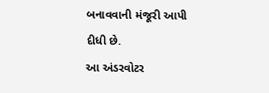બનાવવાની મંજૂરી આપી દીધી છે.
આ અંડરવોટર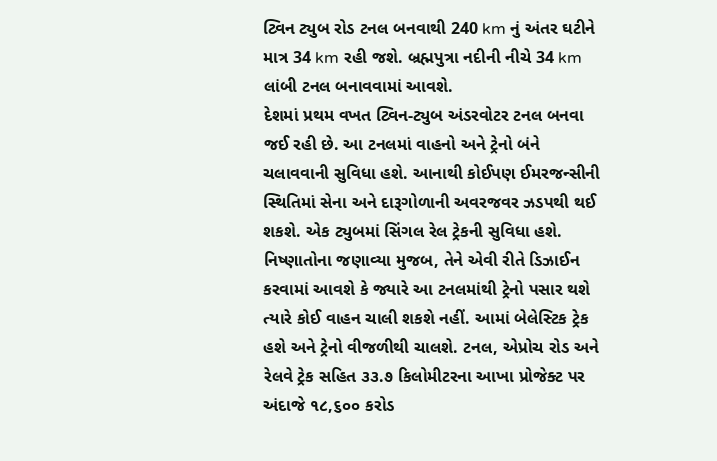ટ્વિન ટ્યુબ રોડ ટનલ બનવાથી 240 km નું અંતર ઘટીને માત્ર 34 km રહી જશે. બ્રહ્મપુત્રા નદીની નીચે 34 km લાંબી ટનલ બનાવવામાં આવશે.
દેશમાં પ્રથમ વખત ટ્વિન-ટ્યુબ અંડરવોટર ટનલ બનવા જઈ રહી છે. આ ટનલમાં વાહનો અને ટ્રેનો બંને ચલાવવાની સુવિધા હશે. આનાથી કોઈપણ ઈમરજન્સીની સ્થિતિમાં સેના અને દારૂગોળાની અવરજવર ઝડપથી થઈ શકશે. એક ટ્યુબમાં સિંગલ રેલ ટ્રેકની સુવિધા હશે.
નિષ્ણાતોના જણાવ્યા મુજબ, તેને એવી રીતે ડિઝાઈન કરવામાં આવશે કે જ્યારે આ ટનલમાંથી ટ્રેનો પસાર થશે ત્યારે કોઈ વાહન ચાલી શકશે નહીં. આમાં બેલેસ્ટિક ટ્રેક હશે અને ટ્રેનો વીજળીથી ચાલશે. ટનલ, એપ્રોચ રોડ અને રેલવે ટ્રેક સહિત ૩૩.૭ કિલોમીટરના આખા પ્રોજેક્ટ પર અંદાજે ૧૮,૬૦૦ કરોડ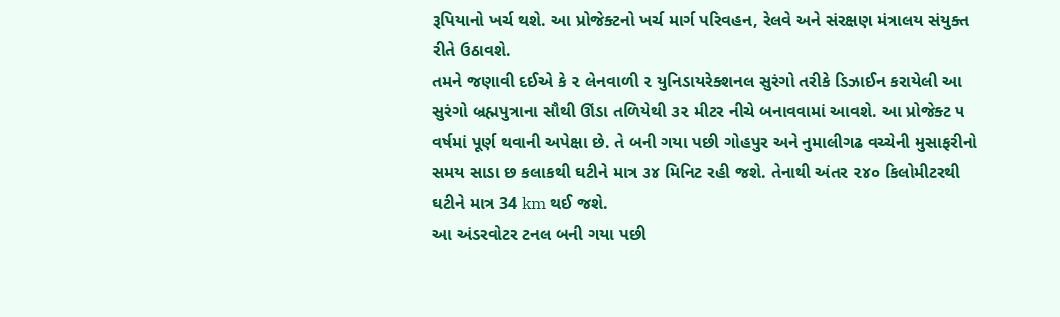રૂપિયાનો ખર્ચ થશે. આ પ્રોજેક્ટનો ખર્ચ માર્ગ પરિવહન, રેલવે અને સંરક્ષણ મંત્રાલય સંયુક્ત રીતે ઉઠાવશે.
તમને જણાવી દઈએ કે ૨ લેનવાળી ૨ યુનિડાયરેક્શનલ સુરંગો તરીકે ડિઝાઈન કરાયેલી આ સુરંગો બ્રહ્મપુત્રાના સૌથી ઊંડા તળિયેથી ૩૨ મીટર નીચે બનાવવામાં આવશે. આ પ્રોજેક્ટ ૫ વર્ષમાં પૂર્ણ થવાની અપેક્ષા છે. તે બની ગયા પછી ગોહપુર અને નુમાલીગઢ વચ્ચેની મુસાફરીનો સમય સાડા છ કલાકથી ઘટીને માત્ર ૩૪ મિનિટ રહી જશે. તેનાથી અંતર ૨૪૦ કિલોમીટરથી ઘટીને માત્ર 34 km થઈ જશે.
આ અંડરવોટર ટનલ બની ગયા પછી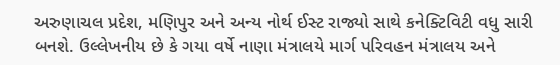અરુણાચલ પ્રદેશ, મણિપુર અને અન્ય નોર્થ ઈસ્ટ રાજ્યો સાથે કનેક્ટિવિટી વધુ સારી બનશે. ઉલ્લેખનીય છે કે ગયા વર્ષે નાણા મંત્રાલયે માર્ગ પરિવહન મંત્રાલય અને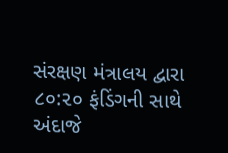સંરક્ષણ મંત્રાલય દ્વારા ૮૦:૨૦ ફંડિંગની સાથે અંદાજે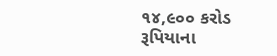૧૪,૯૦૦ કરોડ રૂપિયાના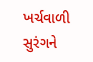ખર્ચવાળી સુરંગને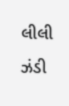લીલી ઝંડી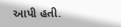આપી હતી.